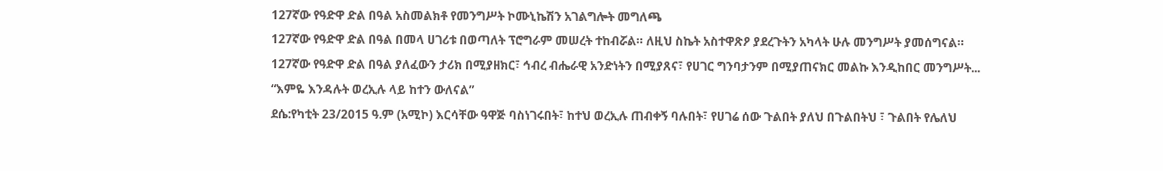127ኛው የዓድዋ ድል በዓል አስመልክቶ የመንግሥት ኮሙኒኬሽን አገልግሎት መግለጫ
127ኛው የዓድዋ ድል በዓል በመላ ሀገሪቱ በወጣለት ፕሮግራም መሠረት ተከብሯል። ለዚህ ስኬት አስተዋጽዖ ያደረጉትን አካላት ሁሉ መንግሥት ያመሰግናል።
127ኛው የዓድዋ ድል በዓል ያለፈውን ታሪክ በሚያዘክር፣ ኅብረ ብሔራዊ አንድነትን በሚያጸና፣ የሀገር ግንባታንም በሚያጠናክር መልኩ እንዲከበር መንግሥት...
“እምዬ እንዳሉት ወረኢሉ ላይ ከተን ውለናል”
ደሴ:የካቲት 23/2015 ዓ.ም (አሚኮ) እርሳቸው ዓዋጅ ባስነገሩበት፣ ከተህ ወረኢሉ ጠብቀኝ ባሉበት፣ የሀገሬ ሰው ጉልበት ያለህ በጉልበትህ ፣ ጉልበት የሌለህ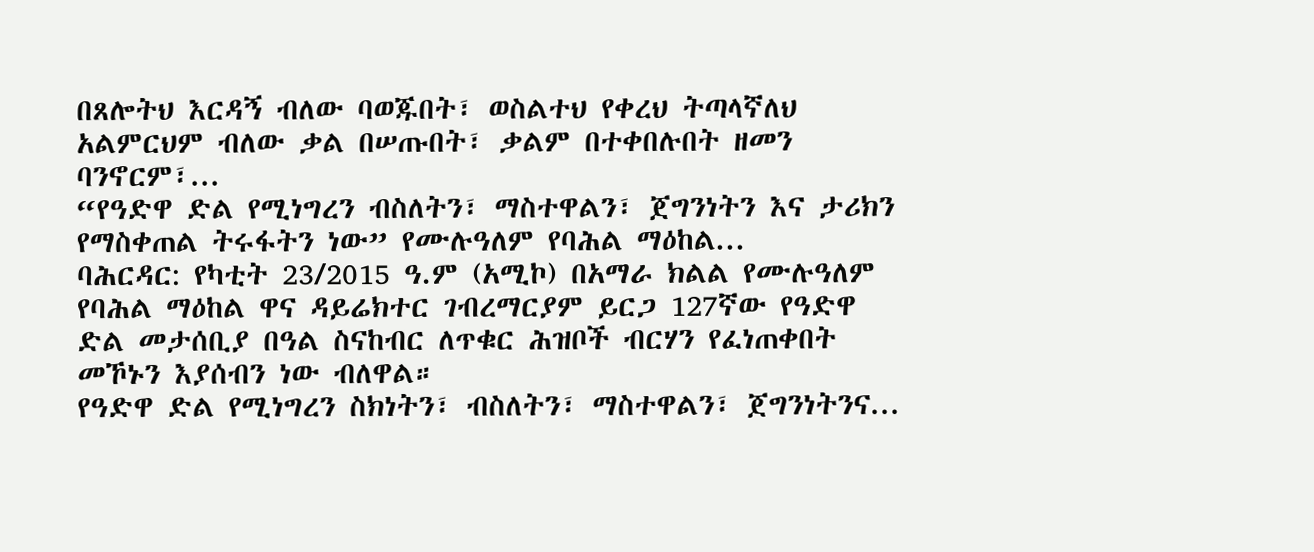በጸሎትህ እርዳኝ ብለው ባወጁበት፣ ወስልተህ የቀረህ ትጣላኛለህ አልምርህም ብለው ቃል በሠጡበት፣ ቃልም በተቀበሉበት ዘመን ባንኖርም፣...
“የዓድዋ ድል የሚነግረን ብስለትን፣ ማስተዋልን፣ ጀግንነትን እና ታሪክን የማስቀጠል ትሩፋትን ነው” የሙሉዓለም የባሕል ማዕከል...
ባሕርዳር: የካቲት 23/2015 ዓ.ም (አሚኮ) በአማራ ክልል የሙሉዓለም የባሕል ማዕከል ዋና ዳይሬክተር ገብረማርያም ይርጋ 127ኛው የዓድዋ ድል መታሰቢያ በዓል ስናከብር ለጥቁር ሕዝቦች ብርሃን የፈነጠቀበት መኾኑን እያሰብን ነው ብለዋል።
የዓድዋ ድል የሚነግረን ስክነትን፣ ብስለትን፣ ማስተዋልን፣ ጀግንነትንና...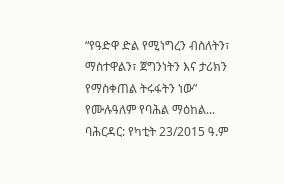“የዓድዋ ድል የሚነግረን ብስለትን፣ ማስተዋልን፣ ጀግንነትን እና ታሪክን የማስቀጠል ትሩፋትን ነው” የሙሉዓለም የባሕል ማዕከል...
ባሕርዳር: የካቲት 23/2015 ዓ.ም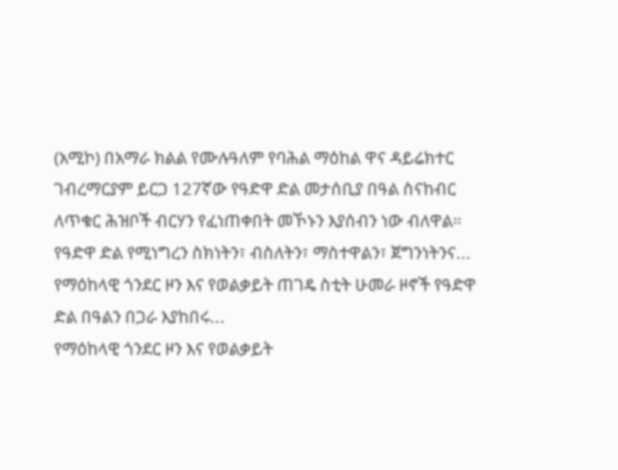(አሚኮ) በአማራ ክልል የሙሉዓለም የባሕል ማዕከል ዋና ዳይሬክተር ገብረማርያም ይርጋ 127ኛው የዓድዋ ድል መታሰቢያ በዓል ስናከብር ለጥቁር ሕዝቦች ብርሃን የፈነጠቀበት መኾኑን እያሰብን ነው ብለዋል።
የዓድዋ ድል የሚነግረን ስክነትን፣ ብስለትን፣ ማስተዋልን፣ ጀግንነትንና...
የማዕከላዊ ጎንደር ዞን እና የወልቃይት ጠገዴ ስቲት ሁመራ ዞኖች የዓድዋ ድል በዓልን በጋራ እያከበሩ...
የማዕከላዊ ጎንደር ዞን እና የወልቃይት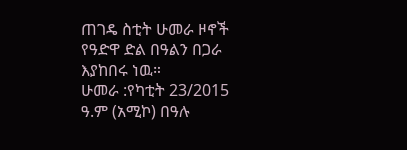ጠገዴ ስቲት ሁመራ ዞኖች የዓድዋ ድል በዓልን በጋራ እያከበሩ ነዉ።
ሁመራ :የካቲት 23/2015 ዓ.ም (አሚኮ) በዓሉ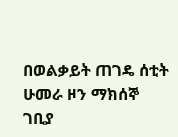በወልቃይት ጠገዴ ሰቲት ሁመራ ዞን ማክሰኞ ገቢያ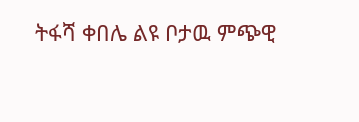ትፋሻ ቀበሌ ልዩ ቦታዉ ምጭዊ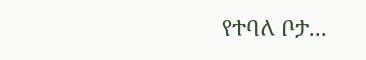የተባለ ቦታ...